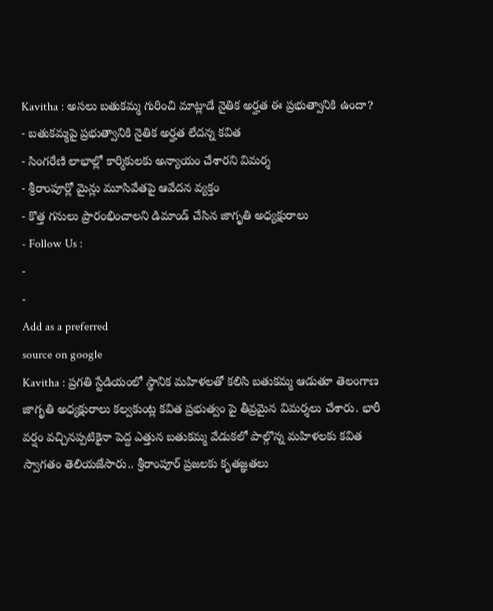Kavitha : అసలు బతుకమ్మ గురించి మాట్లాడే నైతిక అర్హత ఈ ప్రభుత్వానికి ఉందా?
- బతుకమ్మపై ప్రభుత్వానికి నైతిక అర్హత లేదన్న కవిత
- సింగరేణి లాభాల్లో కార్మికులకు అన్యాయం చేశారని విమర్శ
- శ్రీరాంపూర్లో మైన్లు మూసివేతపై ఆవేదన వ్యక్తం
- కొత్త గనులు ప్రారంభించాలని డిమాండ్ చేసిన జాగృతి అధ్యక్షురాలు
- Follow Us :
-
-
Add as a preferred
source on google
Kavitha : ప్రగతి స్టేడియంలో స్థానిక మహిళలతో కలిసి బతుకమ్మ ఆడుతూ తెలంగాణ జాగృతి అధ్యక్షురాలు కల్వకుంట్ల కవిత ప్రభుత్వం పై తీవ్రమైన విమర్శలు చేశారు. భారీ వర్షం వచ్చినప్పటికైనా పెద్ద ఎత్తున బతుకమ్మ వేడుకలో పాల్గొన్న మహిళలకు కవిత స్వాగతం తెలియజేసారు.. శ్రీరాంపూర్ ప్రజలకు కృతజ్ఞతలు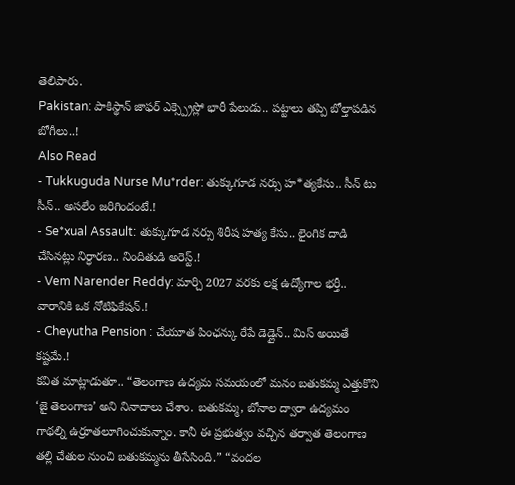తెలిపారు.
Pakistan: పాకిస్థాన్ జాఫర్ ఎక్స్ప్రెస్లో భారీ పేలుడు.. పట్టాలు తప్పి బోల్తాపడిన బోగీలు..!
Also Read
- Tukkuguda Nurse Mu*rder: తుక్కుగూడ నర్సు హ*త్యకేసు.. సీన్ టు సీన్.. అసలేం జరిగిందంటే.!
- Se*xual Assault: తుక్కుగూడ నర్సు శిరీష హత్య కేసు.. లైంగిక దాడి చేసినట్లు నిర్ధారణ.. నిందితుడి అరెస్ట్.!
- Vem Narender Reddy: మార్చి 2027 వరకు లక్ష ఉద్యోగాల భర్తీ.. వారానికి ఒక నోటిఫికేషన్.!
- Cheyutha Pension : చేయూత పింఛన్కు రేపే డెడ్లైన్.. మిస్ అయితే కష్టమే.!
కవిత మాట్లాడుతూ.. “తెలంగాణ ఉద్యమ సమయంలో మనం బతుకమ్మ ఎత్తుకొని ‘జై తెలంగాణ’ అని నినాదాలు చేశాం. బతుకమ్మ, బోనాల ద్వారా ఉద్యమం గాథల్ని ఉర్రూతలూగించుకున్నాం. కానీ ఈ ప్రభుత్వం వచ్చిన తర్వాత తెలంగాణ తల్లి చేతుల నుంచి బతుకమ్మను తీసేసింది.” “వందల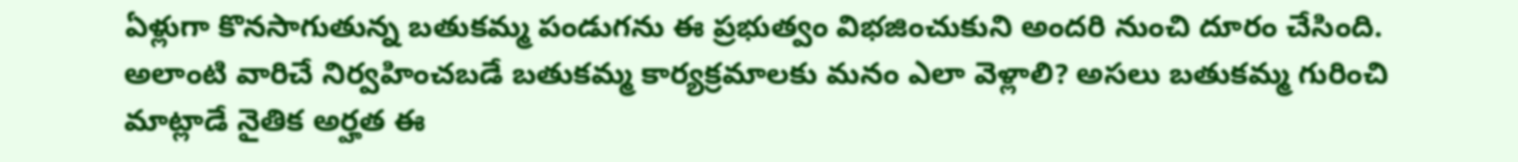ఏళ్లుగా కొనసాగుతున్న బతుకమ్మ పండుగను ఈ ప్రభుత్వం విభజించుకుని అందరి నుంచి దూరం చేసింది. అలాంటి వారిచే నిర్వహించబడే బతుకమ్మ కార్యక్రమాలకు మనం ఎలా వెళ్లాలి? అసలు బతుకమ్మ గురించి మాట్లాడే నైతిక అర్హత ఈ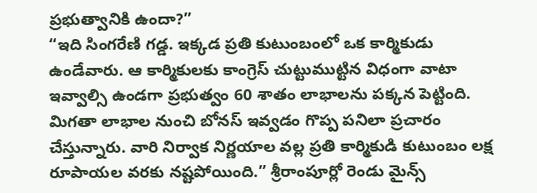ప్రభుత్వానికి ఉందా?”
“ఇది సింగరేణి గడ్డ. ఇక్కడ ప్రతి కుటుంబంలో ఒక కార్మికుడు ఉండేవారు. ఆ కార్మికులకు కాంగ్రెస్ చుట్టుముట్టిన విధంగా వాటా ఇవ్వాల్సి ఉండగా ప్రభుత్వం 60 శాతం లాభాలను పక్కన పెట్టింది. మిగతా లాభాల నుంచి బోనస్ ఇవ్వడం గొప్ప పనిలా ప్రచారం చేస్తున్నారు. వారి నిర్వాక నిర్ణయాల వల్ల ప్రతి కార్మికుడి కుటుంబం లక్ష రూపాయల వరకు నష్టపోయింది.” శ్రీరాంపూర్లో రెండు మైన్స్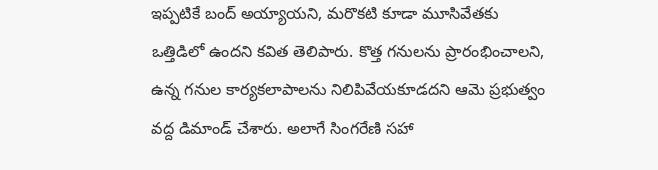ఇప్పటికే బంద్ అయ్యాయని, మరొకటి కూడా మూసివేతకు ఒత్తిడిలో ఉందని కవిత తెలిపారు. కొత్త గనులను ప్రారంభించాలని, ఉన్న గనుల కార్యకలాపాలను నిలిపివేయకూడదని ఆమె ప్రభుత్వం వద్ద డిమాండ్ చేశారు. అలాగే సింగరేణి సహా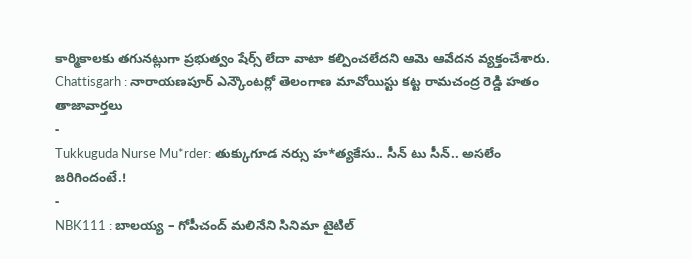కార్మికాలకు తగునట్లుగా ప్రభుత్వం షేర్స్ లేదా వాటా కల్పించలేదని ఆమె ఆవేదన వ్యక్తంచేశారు.
Chattisgarh : నారాయణపూర్ ఎన్కౌంటర్లో తెలంగాణ మావోయిస్టు కట్ట రామచంద్ర రెడ్డి హతం
తాజావార్తలు
-
Tukkuguda Nurse Mu*rder: తుక్కుగూడ నర్సు హ*త్యకేసు.. సీన్ టు సీన్.. అసలేం జరిగిందంటే.!
-
NBK111 : బాలయ్య – గోపీచంద్ మలినేని సినిమా టైటిల్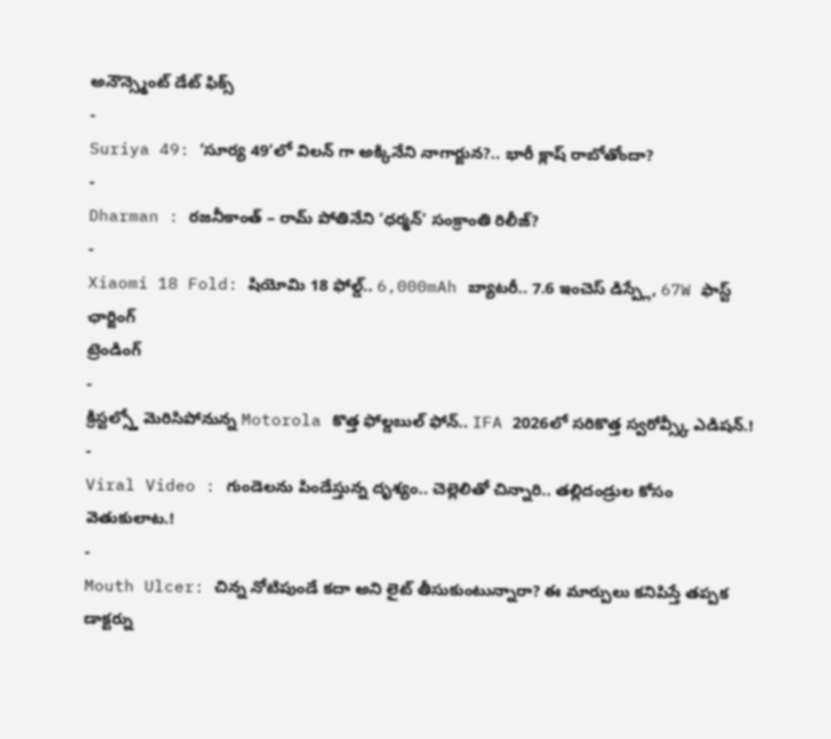అనౌన్స్మెంట్ డేట్ ఫిక్స్
-
Suriya 49: ‘సూర్య 49’లో విలన్ గా అక్కినేని నాగార్జున?.. భారీ క్లాష్ రాబోతోందా?
-
Dharman : రజనీకాంత్ – రామ్ పోతినేని ‘ధర్మన్’ సంక్రాంతి రిలీజ్?
-
Xiaomi 18 Fold: షియోమి 18 ఫోల్డ్.. 6,000mAh బ్యాటరీ.. 7.6 ఇంచెస్ డిస్ప్లే, 67W ఫాస్ట్ ఛార్జింగ్
ట్రెండింగ్
-
క్రిస్టల్స్తో మెరిసిపోనున్న Motorola కొత్త ఫోల్డబుల్ ఫోన్.. IFA 2026లో సరికొత్త స్వరోవ్స్కీ ఎడిషన్.!
-
Viral Video : గుండెలను పిండేస్తున్న దృశ్యం.. చెల్లెలితో చిన్నారి.. తల్లిదండ్రుల కోసం వెతుకులాట.!
-
Mouth Ulcer: చిన్న నోటిపుండే కదా అని లైట్ తీసుకుంటున్నారా? ఈ మార్పులు కనిపిస్తే తప్పక డాక్టర్ను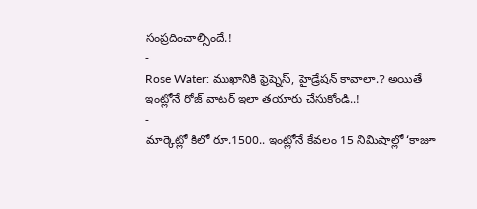సంప్రదించాల్సిందే.!
-
Rose Water: ముఖానికి ఫ్రెష్నెస్, హైడ్రేషన్ కావాలా.? అయితే ఇంట్లోనే రోజ్ వాటర్ ఇలా తయారు చేసుకోండి..!
-
మార్కెట్లో కిలో రూ.1500.. ఇంట్లోనే కేవలం 15 నిమిషాల్లో ‘కాజూ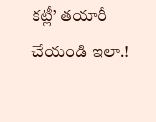కట్లీ’ తయారీ చేయండి ఇలా.!